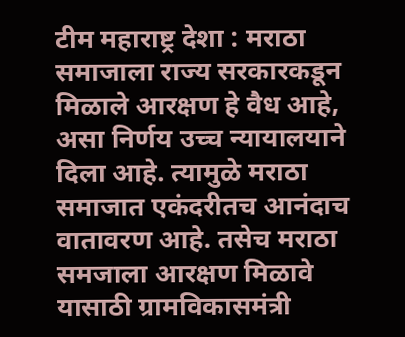टीम महाराष्ट्र देशा : मराठा समाजाला राज्य सरकारकडून मिळाले आरक्षण हे वैध आहे, असा निर्णय उच्च न्यायालयाने दिला आहे. त्यामुळे मराठा समाजात एकंदरीतच आनंदाच वातावरण आहे. तसेच मराठा समजाला आरक्षण मिळावे यासाठी ग्रामविकासमंत्री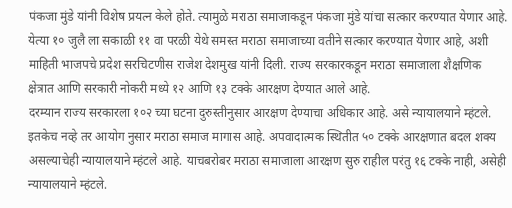पंकजा मुंडे यांनी विशेष प्रयत्न केले होते. त्यामुळे मराठा समाजाकडून पंकजा मुंडे यांचा सत्कार करण्यात येणार आहे.
येत्या १० जुलै ला सकाळी ११ वा परळी येथे समस्त मराठा समाजाच्या वतीने सत्कार करण्यात येणार आहे, अशी माहिती भाजपचे प्रदेश सरचिटणीस राजेश देशमुख यांनी दिली. राज्य सरकारकडून मराठा समाजाला शैक्षणिक क्षेत्रात आणि सरकारी नोकरी मध्ये १२ आणि १३ टक्के आरक्षण देण्यात आले आहे.
दरम्यान राज्य सरकारला १०२ च्या घटना दुरुस्तीनुसार आरक्षण देण्याचा अधिकार आहे. असे न्यायालयाने म्हंटले. इतकेच नव्हे तर आयोग नुसार मराठा समाज मागास आहे. अपवादात्मक स्थितीत ५० टक्के आरक्षणात बदल शक्य असल्याचेही न्यायालयाने म्हंटले आहे. याचबरोबर मराठा समाजाला आरक्षण सुरु राहील परंतु १६ टक्के नाही, असेही न्यायालयाने म्हंटले.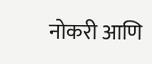नोकरी आणि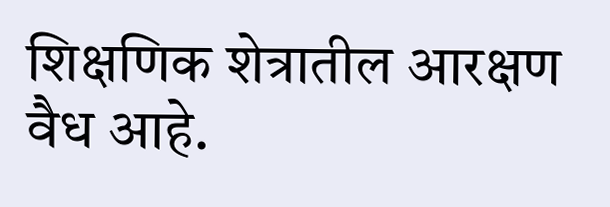शिक्षणिक शेत्रातील आरक्षण वैध आहे.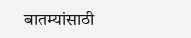बातम्यांसाठी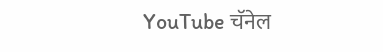YouTube चॅनेल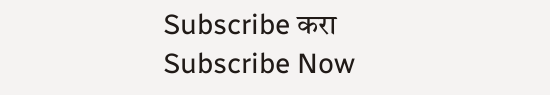Subscribe करा
Subscribe Now